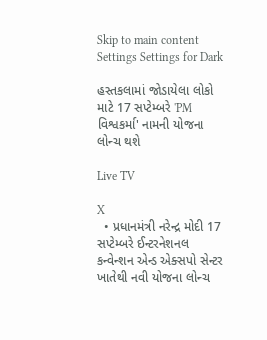Skip to main content
Settings Settings for Dark

હસ્તકલામાં જોડાયેલા લોકો માટે 17 સપ્ટેમ્બરે 'PM વિશ્વકર્મા' નામની યોજના લોન્ચ થશે

Live TV

X
  • પ્રધાનમંત્રી નરેન્દ્ર મોદી 17 સપ્ટેમ્બરે ઈન્ટરનેશનલ કન્વેન્શન એન્ડ એક્સપો સેન્ટર ખાતેથી નવી યોજના લોન્ચ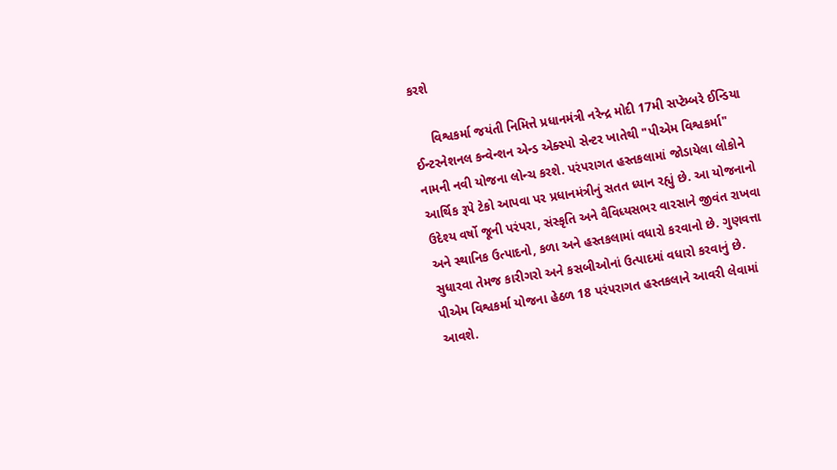કરશે

     વિશ્વકર્મા જયંતી નિમિત્તે પ્રધાનમંત્રી નરેન્દ્ર મોદી 17મી સપ્ટેમ્બરે ઈન્ડિયા ઈન્ટરનેશનલ કન્વેન્શન એન્ડ એક્સ્પો સેન્ટર ખાતેથી "પીએમ વિશ્વકર્મા" નામની નવી યોજના લોન્ચ કરશે. પરંપરાગત હસ્તકલામાં જોડાયેલા લોકોને આર્થિક રૂપે ટેકો આપવા પર પ્રધાનમંત્રીનું સતત ધ્યાન રહ્યું છે. આ યોજનાનો ઉદેશ્ય વર્ષો જૂની પરંપરા, સંસ્કૃતિ અને વૈવિધ્યસભર વારસાને જીવંત રાખવા અને સ્થાનિક ઉત્પાદનો, કળા અને હસ્તકલામાં વધારો કરવાનો છે. ગુણવત્તા સુધારવા તેમજ કારીગરો અને કસબીઓનાં ઉત્પાદમાં વધારો કરવાનું છે. પીએમ વિશ્વકર્મા યોજના હેઠળ 18 પરંપરાગત હસ્તકલાને આવરી લેવામાં આવશે.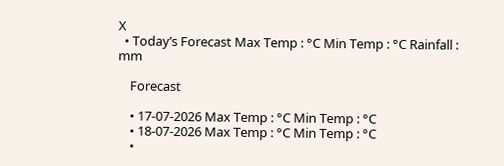X
  • Today’s Forecast Max Temp : °C Min Temp : °C Rainfall : mm

    Forecast

    • 17-07-2026 Max Temp : °C Min Temp : °C
    • 18-07-2026 Max Temp : °C Min Temp : °C
    •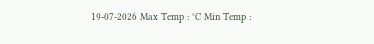19-07-2026 Max Temp : °C Min Temp :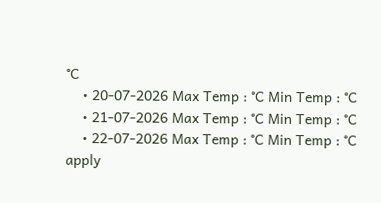°C
    • 20-07-2026 Max Temp : °C Min Temp : °C
    • 21-07-2026 Max Temp : °C Min Temp : °C
    • 22-07-2026 Max Temp : °C Min Temp : °C
apply